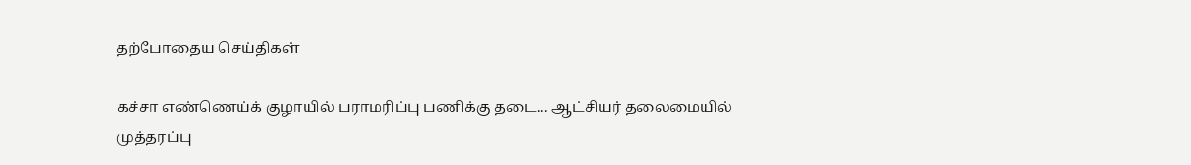தற்போதைய செய்திகள்

கச்சா எண்ணெய்க் குழாயில் பராமரிப்பு பணிக்கு தடை... ஆட்சியர் தலைமையில் முத்தரப்பு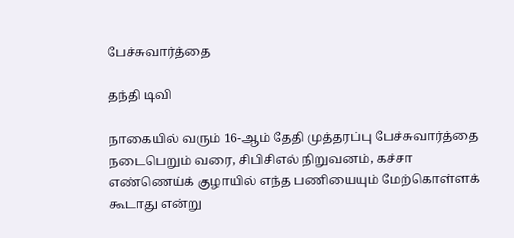பேச்சுவார்த்தை

தந்தி டிவி

நாகையில் வரும் 16-ஆம் தேதி முத்தரப்பு பேச்சுவார்த்தை நடைபெறும் வரை, சிபிசிஎல் நிறுவனம், கச்சா எண்ணெய்க் குழாயில் எந்த பணியையும் மேற்கொள்ளக் கூடாது என்று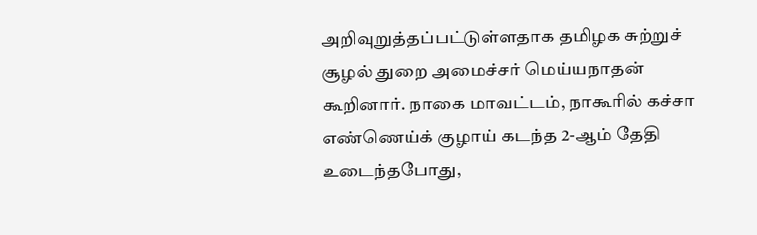அறிவுறுத்தப்பட்டுள்ளதாக தமிழக சுற்றுச் சூழல் துறை அமைச்சர் மெய்யநாதன் கூறினார். நாகை மாவட்டம், நாகூரில் கச்சா எண்ணெய்க் குழாய் கடந்த 2-ஆம் தேதி உடைந்தபோது,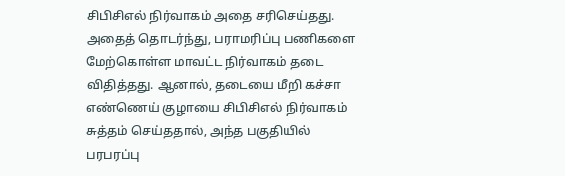சிபிசிஎல் நிர்வாகம் அதை சரிசெய்தது. அதைத் தொடர்ந்து, பராமரிப்பு பணிகளை மேற்கொள்ள மாவட்ட நிர்வாகம் தடை விதித்தது. ஆனால், தடையை மீறி கச்சா எண்ணெய் குழாயை சிபிசிஎல் நிர்வாகம் சுத்தம் செய்ததால், அந்த பகுதியில் பரபரப்பு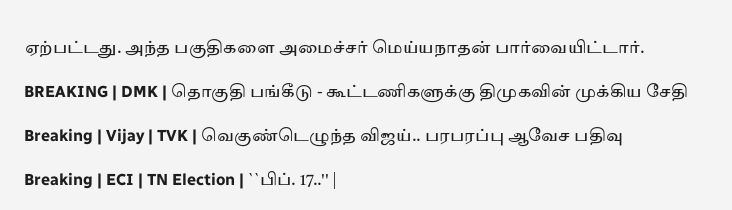ஏற்பட்டது. அந்த பகுதிகளை அமைச்சர் மெய்யநாதன் பார்வையிட்டார்.

BREAKING | DMK | தொகுதி பங்கீடு - கூட்டணிகளுக்கு திமுகவின் முக்கிய சேதி

Breaking | Vijay | TVK | வெகுண்டெழுந்த விஜய்.. பரபரப்பு ஆவேச பதிவு

Breaking | ECI | TN Election | ``பிப். 17..'' |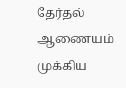தேர்தல் ஆணையம் முக்கிய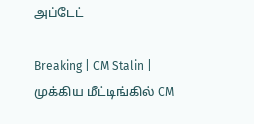அப்டேட்

Breaking | CM Stalin | முக்கிய மீட்டிங்கில் CM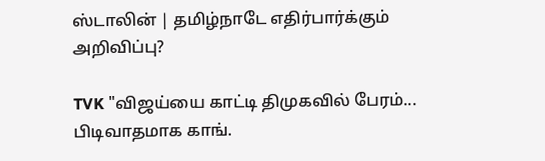ஸ்டாலின் | தமிழ்நாடே எதிர்பார்க்கும் அறிவிப்பு?

TVK "விஜய்யை காட்டி திமுகவில் பேரம்... பிடிவாதமாக காங்.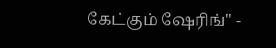கேட்கும் ஷேரிங்" -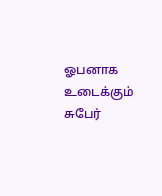ஓபனாக உடைக்கும் சுபேர்